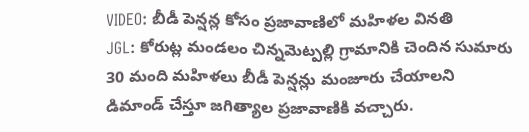VIDEO: బీడీ పెన్షన్ల కోసం ప్రజావాణిలో మహిళల వినతి
JGL: కోరుట్ల మండలం చిన్నమెట్పల్లి గ్రామానికి చెందిన సుమారు 30 మంది మహిళలు బీడీ పెన్షన్లు మంజూరు చేయాలని డిమాండ్ చేస్తూ జగిత్యాల ప్రజావాణికి వచ్చారు.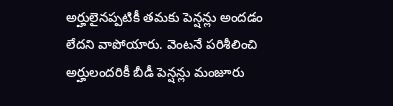అర్హులైనప్పటికీ తమకు పెన్షన్లు అందడం లేదని వాపోయారు. వెంటనే పరిశీలించి అర్హులందరికీ బీడీ పెన్షన్లు మంజూరు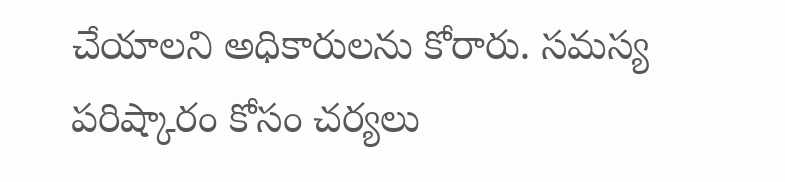చేయాలని అధికారులను కోరారు. సమస్య పరిష్కారం కోసం చర్యలు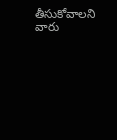తీసుకోవాలని వారు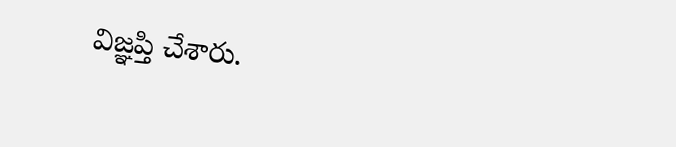విజ్ఞప్తి చేశారు.